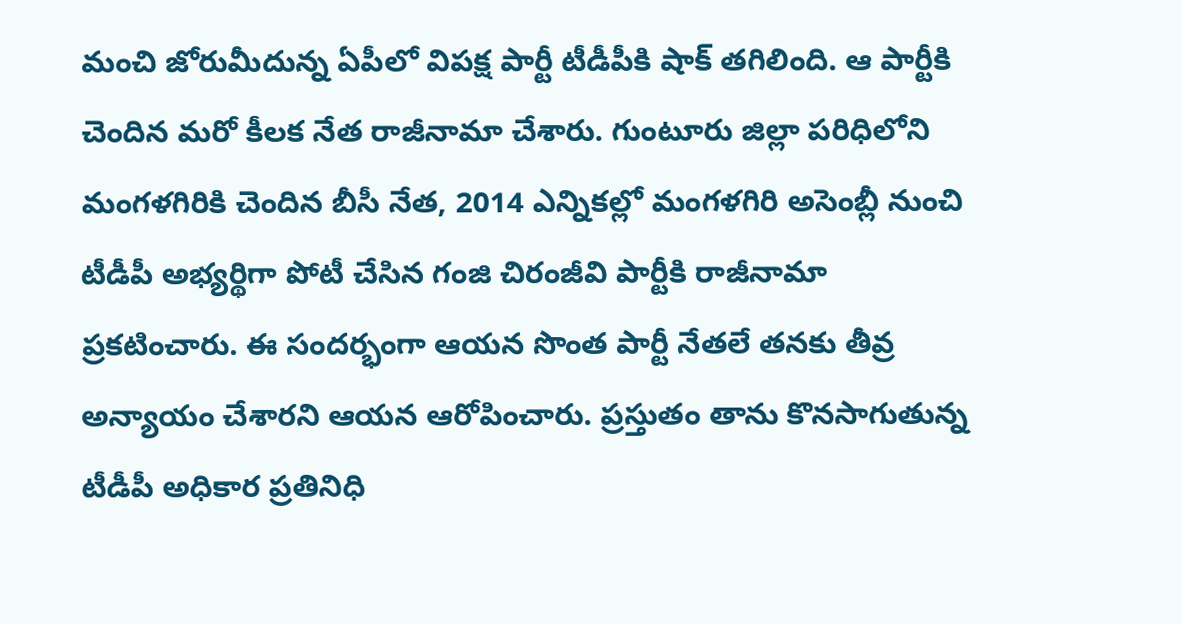మంచి జోరుమీదున్న ఏపీలో విపక్ష పార్టీ టీడీపీకి షాక్ తగిలింది. ఆ పార్టీకి చెందిన మరో కీలక నేత రాజీనామా చేశారు. గుంటూరు జిల్లా పరిధిలోని మంగళగిరికి చెందిన బీసీ నేత, 2014 ఎన్నికల్లో మంగళగిరి అసెంబ్లీ నుంచి టీడీపీ అభ్యర్థిగా పోటీ చేసిన గంజి చిరంజీవి పార్టీకి రాజీనామా ప్రకటించారు. ఈ సందర్భంగా ఆయన సొంత పార్టీ నేతలే తనకు తీవ్ర అన్యాయం చేశారని ఆయన ఆరోపించారు. ప్రస్తుతం తాను కొనసాగుతున్న టీడీపీ అధికార ప్రతినిధి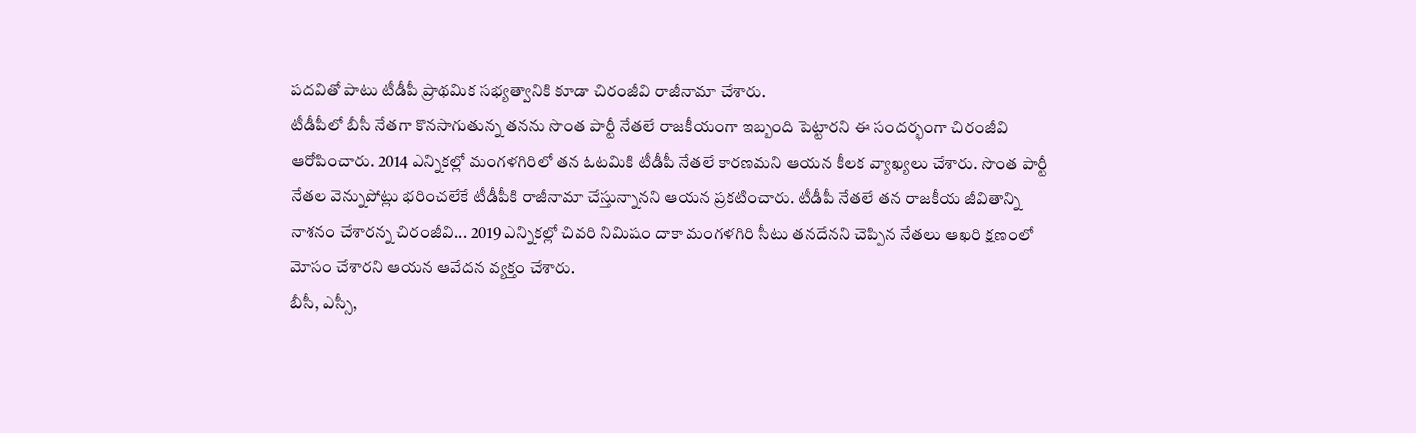పదవితో పాటు టీడీపీ ప్రాథమిక సభ్యత్వానికి కూడా చిరంజీవి రాజీనామా చేశారు.
టీడీపీలో బీసీ నేతగా కొనసాగుతున్న తనను సొంత పార్టీ నేతలే రాజకీయంగా ఇబ్బంది పెట్టారని ఈ సందర్భంగా చిరంజీవి ఆరోపించారు. 2014 ఎన్నికల్లో మంగళగిరిలో తన ఓటమికి టీడీపీ నేతలే కారణమని ఆయన కీలక వ్యాఖ్యలు చేశారు. సొంత పార్టీ నేతల వెన్నుపోట్లు భరించలేకే టీడీపీకి రాజీనామా చేస్తున్నానని ఆయన ప్రకటించారు. టీడీపీ నేతలే తన రాజకీయ జీవితాన్ని నాశనం చేశారన్న చిరంజీవి... 2019 ఎన్నికల్లో చివరి నిమిషం దాకా మంగళగిరి సీటు తనదేనని చెప్పిన నేతలు ఆఖరి క్షణంలో మోసం చేశారని ఆయన ఆవేదన వ్యక్తం చేశారు.
బీసీ, ఎస్సీ,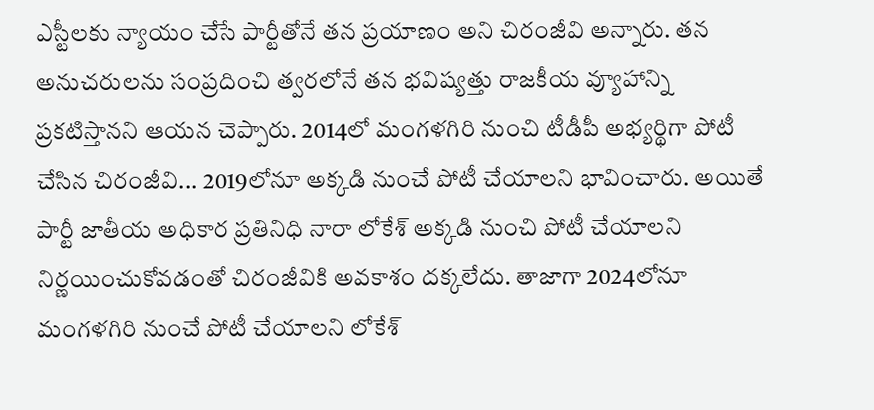ఎస్టీలకు న్యాయం చేసే పార్టీతోనే తన ప్రయాణం అని చిరంజీవి అన్నారు. తన అనుచరులను సంప్రదించి త్వరలోనే తన భవిష్యత్తు రాజకీయ వ్యూహాన్ని ప్రకటిస్తానని ఆయన చెప్పారు. 2014లో మంగళగిరి నుంచి టీడీపీ అభ్యర్థిగా పోటీ చేసిన చిరంజీవి... 2019లోనూ అక్కడి నుంచే పోటీ చేయాలని భావించారు. అయితే పార్టీ జాతీయ అధికార ప్రతినిధి నారా లోకేశ్ అక్కడి నుంచి పోటీ చేయాలని నిర్ణయించుకోవడంతో చిరంజీవికి అవకాశం దక్కలేదు. తాజాగా 2024లోనూ మంగళగిరి నుంచే పోటీ చేయాలని లోకేశ్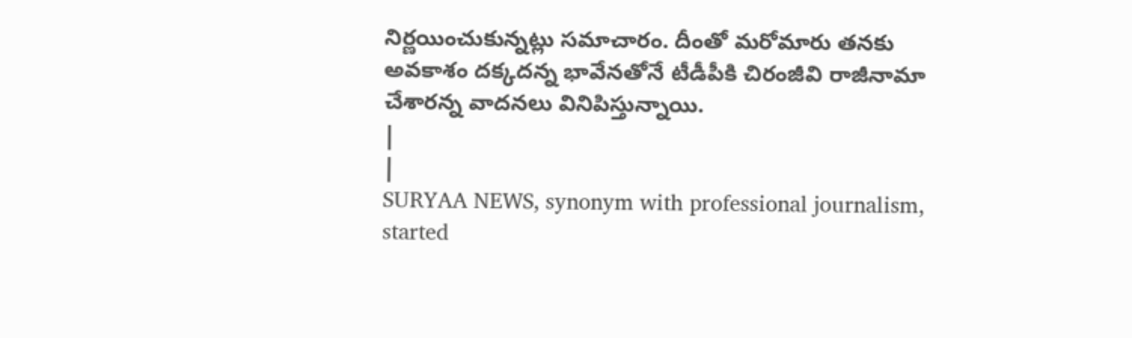నిర్ణయించుకున్నట్లు సమాచారం. దీంతో మరోమారు తనకు అవకాశం దక్కదన్న భావేనతోనే టీడీపీకి చిరంజీవి రాజీనామా చేశారన్న వాదనలు వినిపిస్తున్నాయి.
|
|
SURYAA NEWS, synonym with professional journalism, started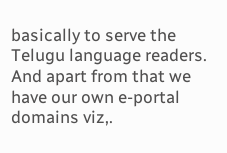basically to serve the Telugu language readers. And apart from that we have our own e-portal domains viz,.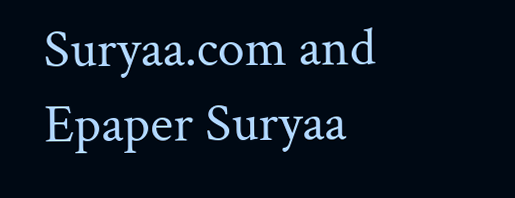Suryaa.com and Epaper Suryaa